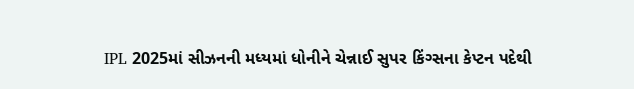IPL 2025માં સીઝનની મધ્યમાં ધોનીને ચેન્નાઈ સુપર કિંગ્સના કેપ્ટન પદેથી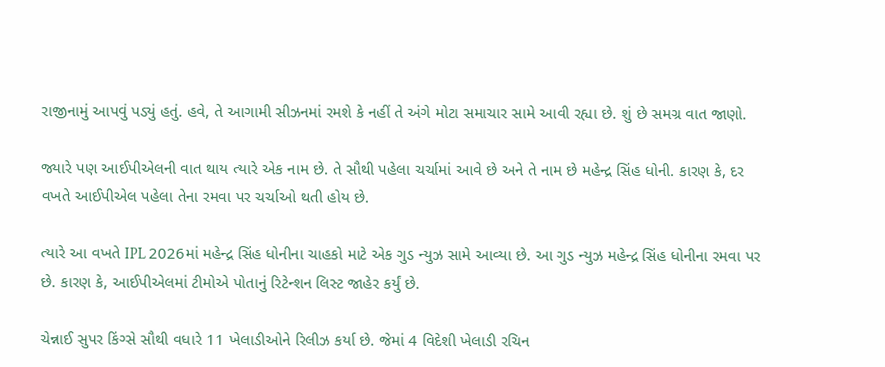રાજીનામું આપવું પડ્યું હતું. હવે, તે આગામી સીઝનમાં રમશે કે નહીં તે અંગે મોટા સમાચાર સામે આવી રહ્યા છે. શું છે સમગ્ર વાત જાણો.

જ્યારે પણ આઈપીએલની વાત થાય ત્યારે એક નામ છે. તે સૌથી પહેલા ચર્ચામાં આવે છે અને તે નામ છે મહેન્દ્ર સિંહ ધોની. કારણ કે, દર વખતે આઈપીએલ પહેલા તેના રમવા પર ચર્ચાઓ થતી હોય છે.

ત્યારે આ વખતે IPL 2026માં મહેન્દ્ર સિંહ ધોનીના ચાહકો માટે એક ગુડ ન્યુઝ સામે આવ્યા છે. આ ગુડ ન્યુઝ મહેન્દ્ર સિંહ ધોનીના રમવા પર છે. કારણ કે, આઈપીએલમાં ટીમોએ પોતાનું રિટેન્શન લિસ્ટ જાહેર કર્યું છે.

ચેન્નાઈ સુપર કિંગ્સે સૌથી વધારે 11 ખેલાડીઓને રિલીઝ કર્યા છે. જેમાં 4 વિદેશી ખેલાડી રચિન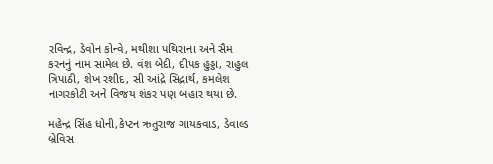રવિન્દ્ર, ડેવોન કોન્વે, મથીશા પથિરાના અને સૈમ કરનનું નામ સામેલ છે. વંશ બેદી, દીપક હુડ્ડા, રાહુલ ત્રિપાઠી, શેખ રશીદ, સી આંદ્રે સિદ્રાર્થ, કમલેશ નાગરકોટી અને વિજય શંકર પણ બહાર થયા છે.

મહેન્દ્ર સિંહ ધોની,કેપ્ટન ઋતુરાજ ગાયકવાડ, ડેવાલ્ડ બ્રેવિસ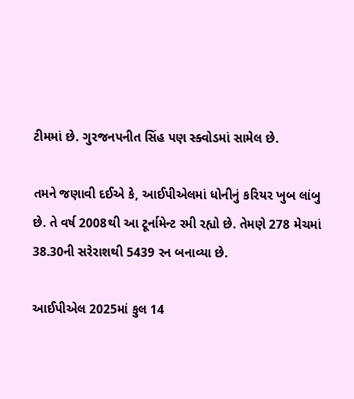ટીમમાં છે. ગુરજનપનીત સિંહ પણ સ્ક્વોડમાં સામેલ છે.

તમને જણાવી દઈએ કે, આઈપીએલમાં ધોનીનું કરિયર ખુબ લાંબુ છે. તે વર્ષ 2008થી આ ટૂર્નામેન્ટ રમી રહ્યો છે. તેમણે 278 મેચમાં 38.30ની સરેરાશથી 5439 રન બનાવ્યા છે.

આઈપીએલ 2025માં કુલ 14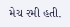મેચ રમી હતી.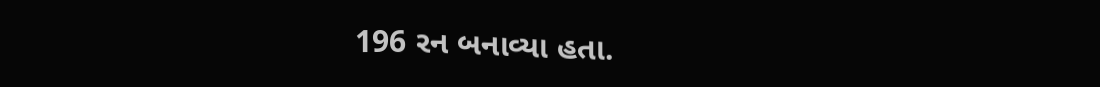196 રન બનાવ્યા હતા.